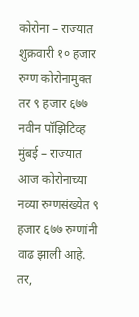कोरोना – राज्यात शुक्रवारी १० हजार रुग्ण कोरोनामुक्त तर ९ हजार ६७७ नवीन पॉझिटिव्ह
मुंबई – राज्यात आज कोरोनाच्या नव्या रुग्णसंख्येत ९ हजार ६७७ रुग्णांनी वाढ झाली आहे. तर,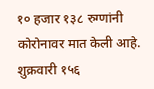१० हजार १३८ रुग्णांनी कोरोनावर मात केली आहे. शुक्रवारी १५६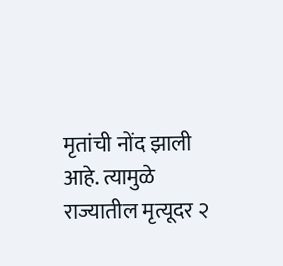मृतांची नोंद झाली आहे. त्यामुळे राज्यातील मृत्यूदर २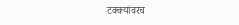टक्क्यांवरच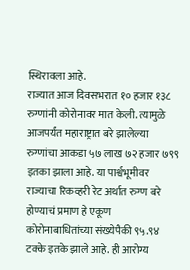स्थिरावला आहे.
राज्यात आज दिवसभरात १० हजार १३८ रुग्णांनी कोरोनावर मात केली. त्यामुळे आजपर्यंत महाराष्ट्रात बरे झालेल्या रुग्णांचा आकडा ५७ लाख ७२ हजार ७९९ इतका झाला आहे. या पार्श्वभूमीवर राज्याचा रिकव्हरी रेट अर्थात रुग्ण बरे होण्याचं प्रमाण हे एकूण कोरोनाबाधितांच्या संख्येपैकी ९५.९४ टक्के इतके झाले आहे. ही आरोग्य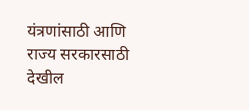यंत्रणांसाठी आणि राज्य सरकारसाठी देखील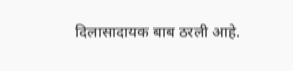दिलासादायक बाब ठरली आहे.